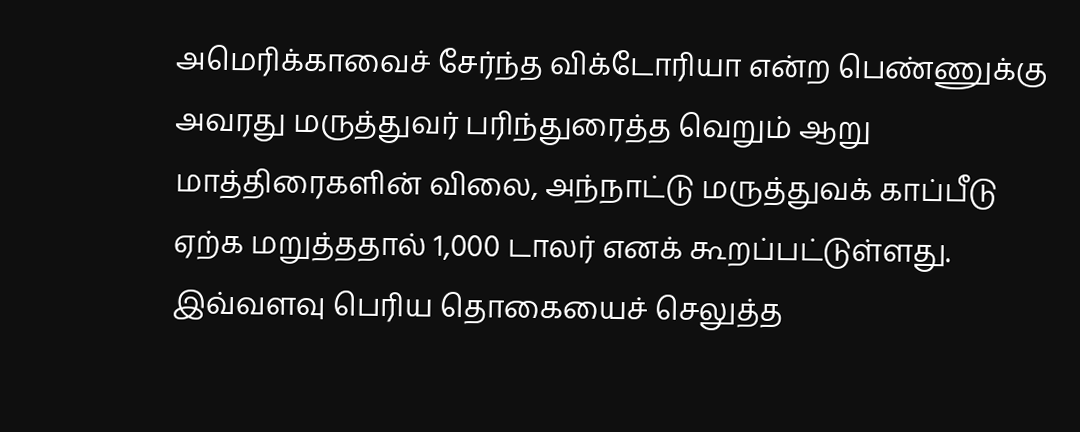அமெரிக்காவைச் சேர்ந்த விக்டோரியா என்ற பெண்ணுக்கு அவரது மருத்துவர் பரிந்துரைத்த வெறும் ஆறு மாத்திரைகளின் விலை, அந்நாட்டு மருத்துவக் காப்பீடு ஏற்க மறுத்ததால் 1,000 டாலர் எனக் கூறப்பட்டுள்ளது. இவ்வளவு பெரிய தொகையைச் செலுத்த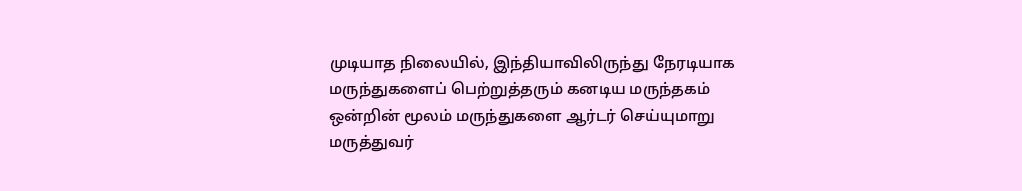முடியாத நிலையில், இந்தியாவிலிருந்து நேரடியாக மருந்துகளைப் பெற்றுத்தரும் கனடிய மருந்தகம் ஒன்றின் மூலம் மருந்துகளை ஆர்டர் செய்யுமாறு மருத்துவர்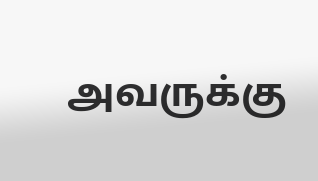அவருக்கு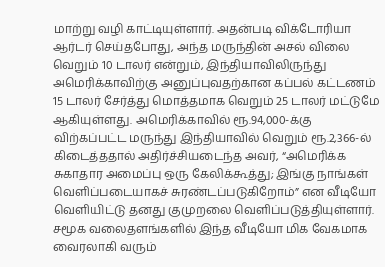மாற்று வழி காட்டியுள்ளார். அதன்படி விக்டோரியா ஆர்டர் செய்தபோது, அந்த மருந்தின் அசல் விலை வெறும் 10 டாலர் என்றும், இந்தியாவிலிருந்து அமெரிக்காவிற்கு அனுப்புவதற்கான கப்பல் கட்டணம் 15 டாலர் சேர்த்து மொத்தமாக வெறும் 25 டாலர் மட்டுமே ஆகியுள்ளது. அமெரிக்காவில் ரூ.94,000-க்கு விற்கப்பட்ட மருந்து இந்தியாவில் வெறும் ரூ.2,366-ல் கிடைத்ததால் அதிர்ச்சியடைந்த அவர், “அமெரிக்க சுகாதார அமைப்பு ஒரு கேலிக்கூத்து; இங்கு நாங்கள் வெளிப்படையாகச் சுரண்டப்படுகிறோம்” என வீடியோ வெளியிட்டு தனது குமுறலை வெளிப்படுத்தியுள்ளார்.
சமூக வலைதளங்களில் இந்த வீடியோ மிக வேகமாக வைரலாகி வரும்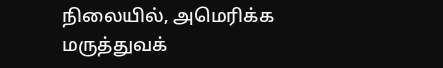நிலையில், அமெரிக்க மருத்துவக்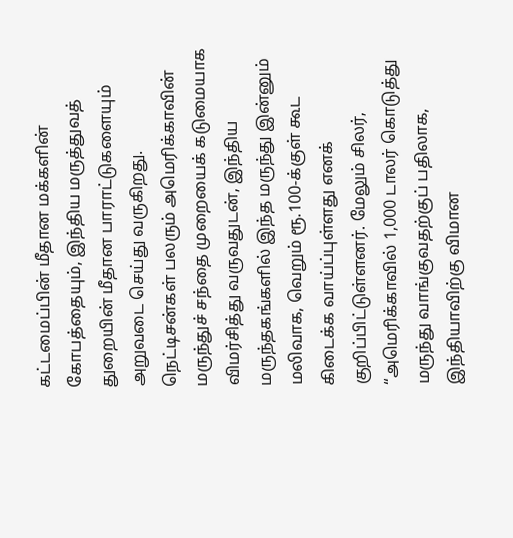கட்டமைப்பின் மீதான மக்களின் கோபத்தையும், இந்திய மருத்துவத் துறையின் மீதான பாராட்டுகளையும் அறுவடை செய்து வருகிறது. நெட்டிசன்கள் பலரும் அமெரிக்காவின் மருந்துச் சந்தை முறையைக் கடுமையாக விமர்சித்து வருவதுடன், இந்திய மருந்தகங்களில் இந்த மருந்து இன்னும் மலிவாக, வெறும் ரூ.100-க்குள் கூட கிடைக்க வாய்ப்புள்ளது எனக் குறிப்பிட்டுள்ளனர். மேலும் சிலர், “அமெரிக்காவில் 1,000 டாலர் கொடுத்து மருந்து வாங்குவதற்குப் பதிலாக, இந்தியாவிற்கு விமான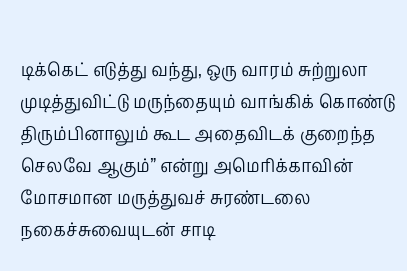டிக்கெட் எடுத்து வந்து, ஒரு வாரம் சுற்றுலா முடித்துவிட்டு மருந்தையும் வாங்கிக் கொண்டு திரும்பினாலும் கூட அதைவிடக் குறைந்த செலவே ஆகும்” என்று அமெரிக்காவின் மோசமான மருத்துவச் சுரண்டலை நகைச்சுவையுடன் சாடி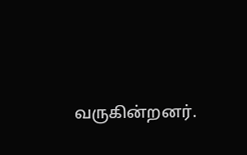வருகின்றனர்.